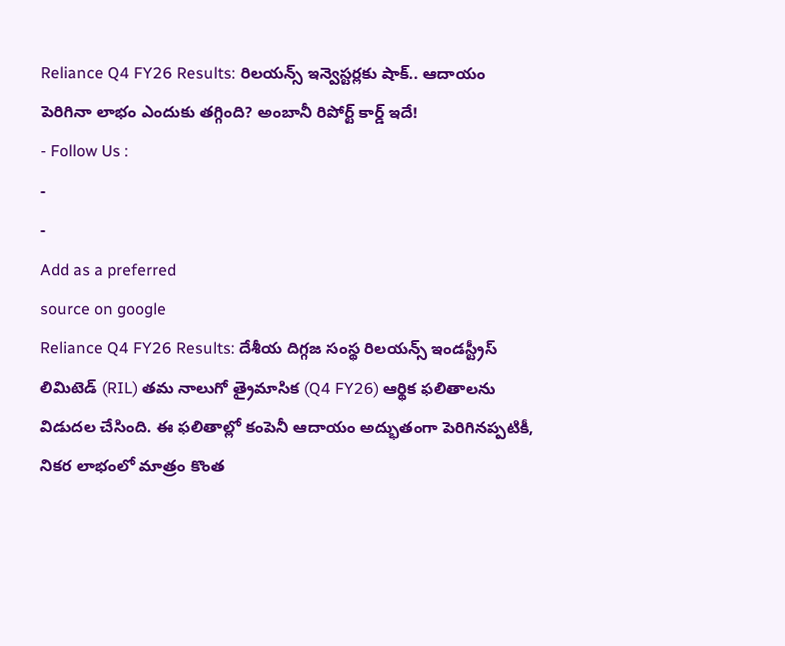Reliance Q4 FY26 Results: రిలయన్స్ ఇన్వెస్టర్లకు షాక్.. ఆదాయం పెరిగినా లాభం ఎందుకు తగ్గింది? అంబానీ రిపోర్ట్ కార్డ్ ఇదే!
- Follow Us :
-
-
Add as a preferred
source on google
Reliance Q4 FY26 Results: దేశీయ దిగ్గజ సంస్థ రిలయన్స్ ఇండస్ట్రీస్ లిమిటెడ్ (RIL) తమ నాలుగో త్రైమాసిక (Q4 FY26) ఆర్థిక ఫలితాలను విడుదల చేసింది. ఈ ఫలితాల్లో కంపెనీ ఆదాయం అద్భుతంగా పెరిగినప్పటికీ, నికర లాభంలో మాత్రం కొంత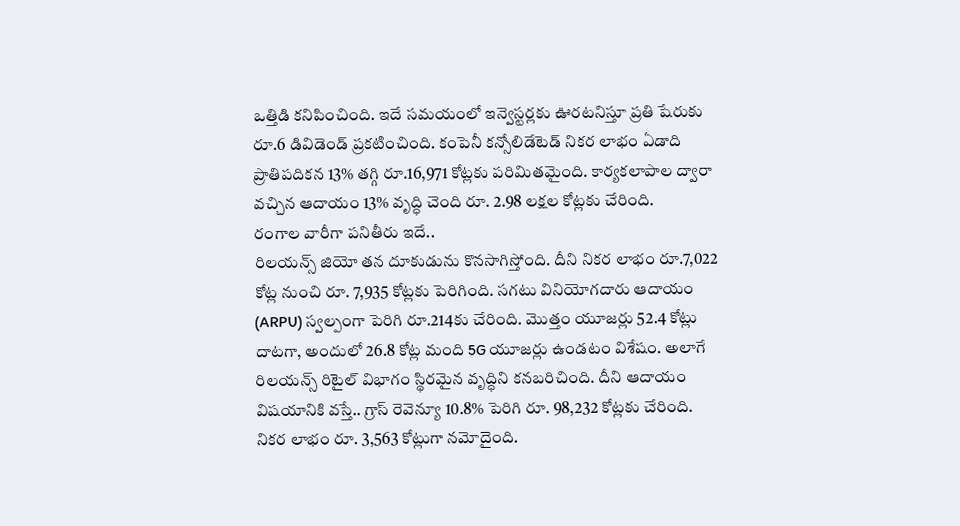ఒత్తిడి కనిపించింది. ఇదే సమయంలో ఇన్వెస్టర్లకు ఊరటనిస్తూ ప్రతి షేరుకు రూ.6 డివిడెండ్ ప్రకటించింది. కంపెనీ కన్సోలిడేటెడ్ నికర లాభం ఏడాది ప్రాతిపదికన 13% తగ్గి రూ.16,971 కోట్లకు పరిమితమైంది. కార్యకలాపాల ద్వారా వచ్చిన ఆదాయం 13% వృద్ధి చెంది రూ. 2.98 లక్షల కోట్లకు చేరింది.
రంగాల వారీగా పనితీరు ఇదే..
రిలయన్స్ జియో తన దూకుడును కొనసాగిస్తోంది. దీని నికర లాభం రూ.7,022 కోట్ల నుంచి రూ. 7,935 కోట్లకు పెరిగింది. సగటు వినియోగదారు ఆదాయం (ARPU) స్వల్పంగా పెరిగి రూ.214కు చేరింది. మొత్తం యూజర్లు 52.4 కోట్లు దాటగా, అందులో 26.8 కోట్ల మంది 5G యూజర్లు ఉండటం విశేషం. అలాగే రిలయన్స్ రిటైల్ విభాగం స్థిరమైన వృద్ధిని కనబరిచింది. దీని ఆదాయం విషయానికి వస్తే.. గ్రాస్ రెవెన్యూ 10.8% పెరిగి రూ. 98,232 కోట్లకు చేరింది. నికర లాభం రూ. 3,563 కోట్లుగా నమోదైంది.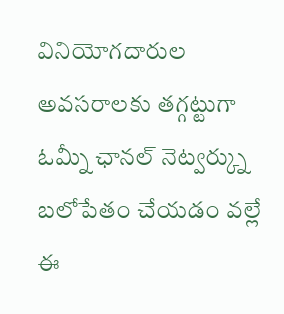వినియోగదారుల అవసరాలకు తగ్గట్టుగా ఓమ్నీ ఛానల్ నెట్వర్క్ను బలోపేతం చేయడం వల్లే ఈ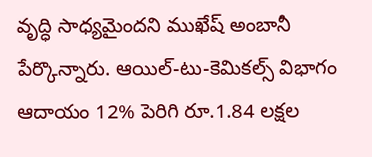వృద్ధి సాధ్యమైందని ముఖేష్ అంబానీ పేర్కొన్నారు. ఆయిల్-టు-కెమికల్స్ విభాగం ఆదాయం 12% పెరిగి రూ.1.84 లక్షల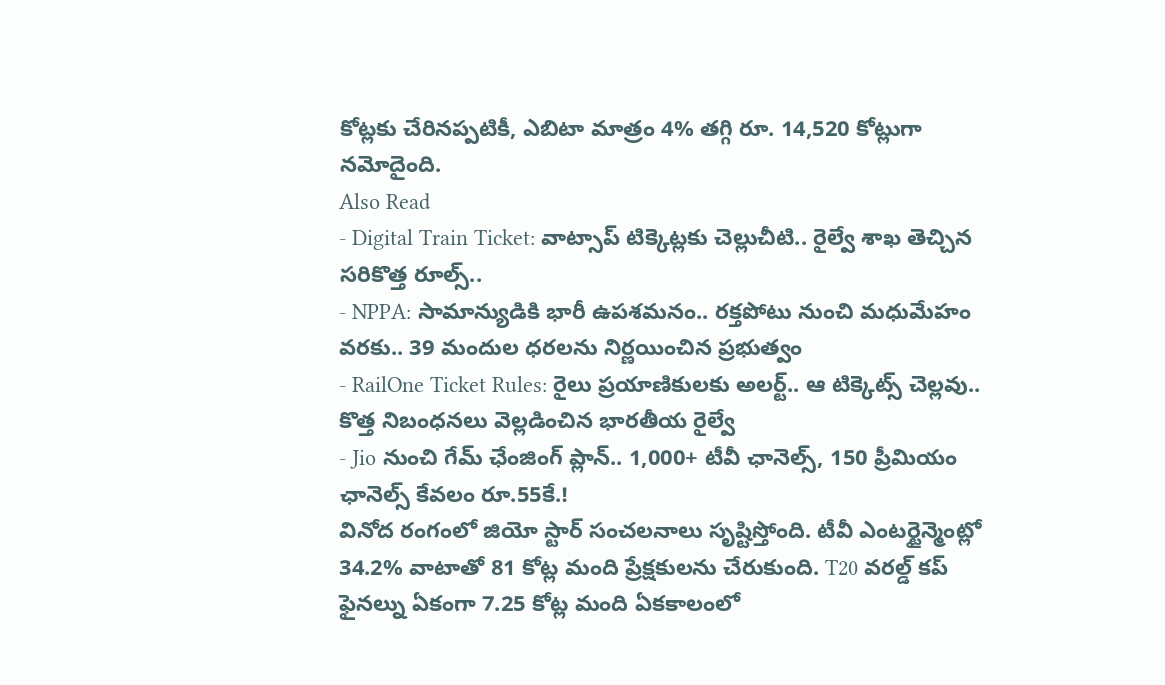కోట్లకు చేరినప్పటికీ, ఎబిటా మాత్రం 4% తగ్గి రూ. 14,520 కోట్లుగా నమోదైంది.
Also Read
- Digital Train Ticket: వాట్సాప్ టిక్కెట్లకు చెల్లుచీటి.. రైల్వే శాఖ తెచ్చిన సరికొత్త రూల్స్..
- NPPA: సామాన్యుడికి భారీ ఉపశమనం.. రక్తపోటు నుంచి మధుమేహం వరకు.. 39 మందుల ధరలను నిర్ణయించిన ప్రభుత్వం
- RailOne Ticket Rules: రైలు ప్రయాణికులకు అలర్ట్.. ఆ టిక్కెట్స్ చెల్లవు.. కొత్త నిబంధనలు వెల్లడించిన భారతీయ రైల్వే
- Jio నుంచి గేమ్ ఛేంజింగ్ ప్లాన్.. 1,000+ టీవీ ఛానెల్స్, 150 ప్రీమియం ఛానెల్స్ కేవలం రూ.55కే.!
వినోద రంగంలో జియో స్టార్ సంచలనాలు సృష్టిస్తోంది. టీవీ ఎంటర్టైన్మెంట్లో 34.2% వాటాతో 81 కోట్ల మంది ప్రేక్షకులను చేరుకుంది. T20 వరల్డ్ కప్ ఫైనల్ను ఏకంగా 7.25 కోట్ల మంది ఏకకాలంలో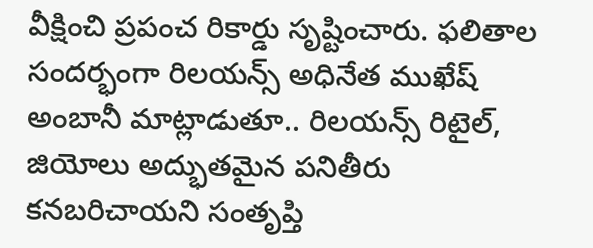వీక్షించి ప్రపంచ రికార్డు సృష్టించారు. ఫలితాల సందర్భంగా రిలయన్స్ అధినేత ముఖేష్ అంబానీ మాట్లాడుతూ.. రిలయన్స్ రిటైల్, జియోలు అద్భుతమైన పనితీరు కనబరిచాయని సంతృప్తి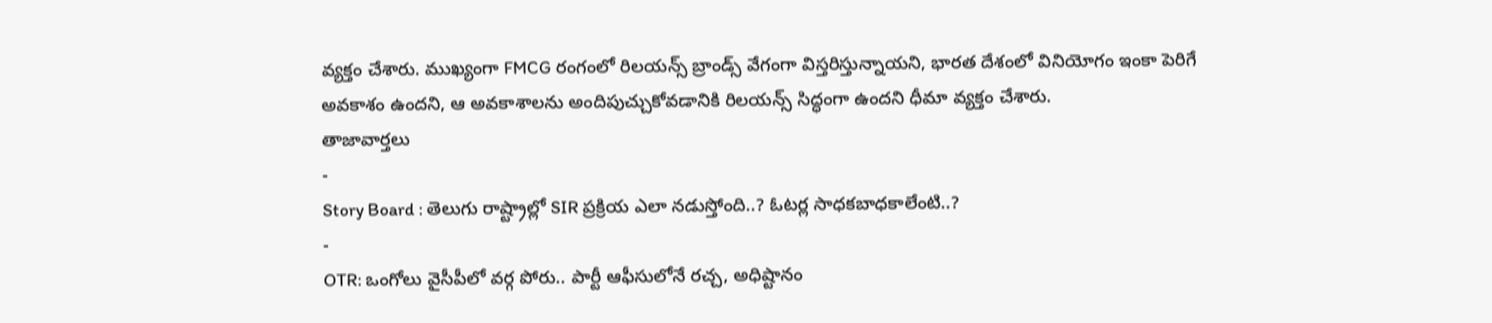వ్యక్తం చేశారు. ముఖ్యంగా FMCG రంగంలో రిలయన్స్ బ్రాండ్స్ వేగంగా విస్తరిస్తున్నాయని, భారత దేశంలో వినియోగం ఇంకా పెరిగే అవకాశం ఉందని, ఆ అవకాశాలను అందిపుచ్చుకోవడానికి రిలయన్స్ సిద్ధంగా ఉందని ధీమా వ్యక్తం చేశారు.
తాజావార్తలు
-
Story Board : తెలుగు రాష్ట్రాల్లో SIR ప్రక్రియ ఎలా నడుస్తోంది..? ఓటర్ల సాధకబాధకాలేంటి..?
-
OTR: ఒంగోలు వైసీపీలో వర్గ పోరు.. పార్టీ ఆఫీసులోనే రచ్చ, అధిష్టానం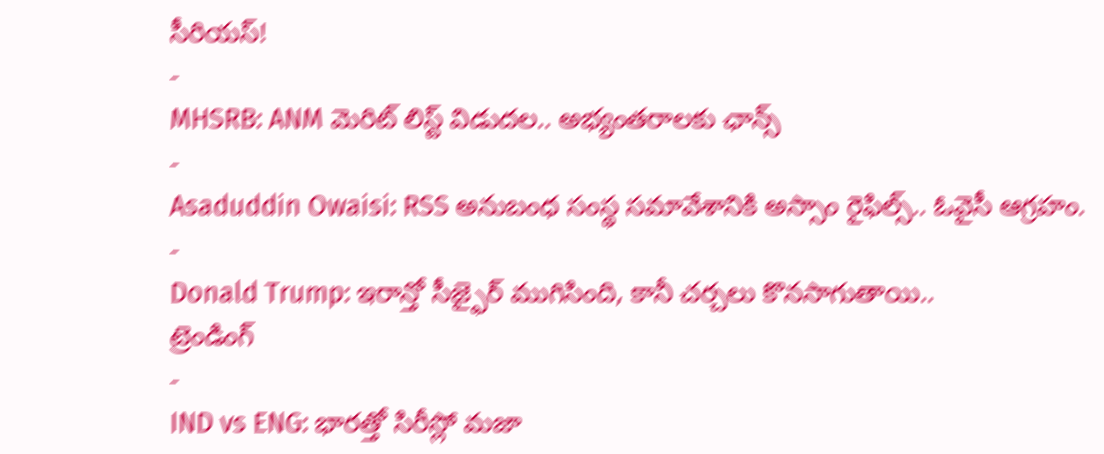సీరియస్!
-
MHSRB: ANM మెరిట్ లిస్ట్ విడుదల.. అభ్యంతరాలకు ఛాన్స్
-
Asaduddin Owaisi: RSS అనుబంధ సంస్థ సమావేశానికి అస్సాం రైఫిల్స్.. ఓవైసీ ఆగ్రహం.
-
Donald Trump: ఇరాన్తో సీజ్ఫైర్ ముగిసింది, కానీ చర్చలు కొనసాగుతాయి..
ట్రెండింగ్
-
IND vs ENG: భారత్తో సిరీస్లో మజా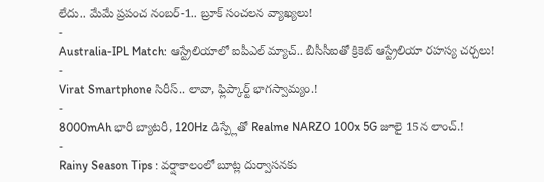లేదు.. మేమే ప్రపంచ నంబర్-1.. బ్రూక్ సంచలన వ్యాఖ్యలు!
-
Australia-IPL Match: ఆస్ట్రేలియాలో ఐపీఎల్ మ్యాచ్.. బీసీసీఐతో క్రికెట్ ఆస్ట్రేలియా రహస్య చర్చలు!
-
Virat Smartphone సిరీస్.. లావా, ఫ్లిప్కార్ట్ భాగస్వామ్యం.!
-
8000mAh భారీ బ్యాటరీ, 120Hz డిస్ప్లేతో Realme NARZO 100x 5G జూలై 15న లాంచ్.!
-
Rainy Season Tips : వర్షాకాలంలో బూట్ల దుర్వాసనకు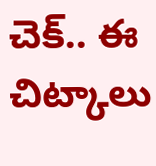చెక్.. ఈ చిట్కాలు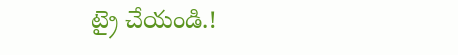ట్రై చేయండి.!